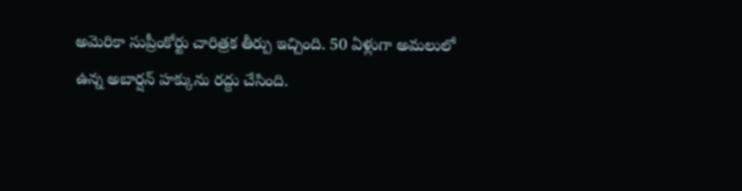అమెరికా సుప్రీంకోర్టు చారిత్రక తీర్పు ఇచ్చింది. 50 ఏళ్లుగా అమలులో ఉన్న అబార్షన్ హక్కును రద్దు చేసింది.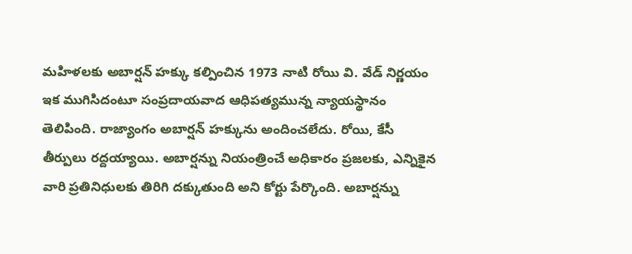మహిళలకు అబార్షన్ హక్కు కల్పించిన 1973 నాటి రోయి వి. వేడ్ నిర్ణయం ఇక ముగిసిదంటూ సంప్రదాయవాద ఆధిపత్యమున్న న్యాయస్థానం తెలిపింది. రాజ్యాంగం అబార్షన్ హక్కును అందించలేదు. రోయి, కేసీ తీర్పులు రద్దయ్యాయి. అబార్షన్ను నియంత్రించే అధికారం ప్రజలకు, ఎన్నికైన వారి ప్రతినిధులకు తిరిగి దక్కుతుంది అని కోర్టు పేర్కొంది. అబార్షన్ను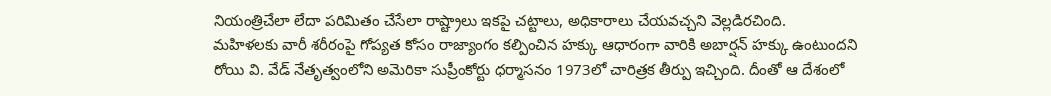నియంత్రిచేలా లేదా పరిమితం చేసేలా రాష్ట్రాలు ఇకపై చట్టాలు, అధికారాలు చేయవచ్చని వెల్లడిరచింది.
మహిళలకు వారీ శరీరంపై గోప్యత కోసం రాజ్యాంగం కల్పించిన హక్కు ఆధారంగా వారికి అబార్షన్ హక్కు ఉంటుందని రోయి వి. వేడ్ నేతృత్వంలోని అమెరికా సుప్రీంకోర్టు ధర్మాసనం 1973లో చారిత్రక తీర్పు ఇచ్చింది. దీంతో ఆ దేశంలో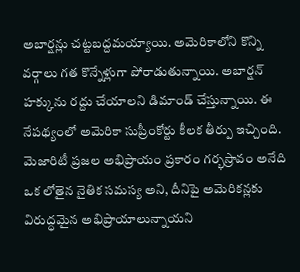అబార్షన్లు చట్టబద్దమయ్యాయి. అమెరికాలోని కొన్ని వర్గాలు గత కొన్నేళ్లుగా పోరాడుతున్నాయి. అబార్షన్ హక్కును రద్దు చేయాలని డిమాండ్ చేస్తున్నాయి. ఈ నేపథ్యంలో అమెరికా సుప్రీంకోర్టు కీలక తీర్పు ఇచ్చింది. మెజారిటీ ప్రజల అభిప్రాయం ప్రకారం గర్భస్రావం అనేది ఒక లోతైన నైతిక సమస్య అని, దీనిపై అమెరికన్లకు విరుద్ధమైన అభిప్రాయాలున్నాయని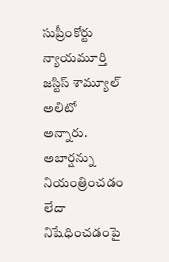సుప్రీంకోర్టు న్యాయమూర్తి జస్టిస్ శామ్యూల్ అలిటో అన్నారు. అబార్షన్ను నియంత్రించడం లేదా నిషేధించడంపై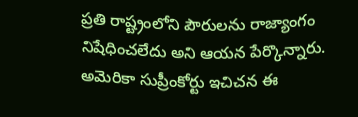ప్రతి రాష్ట్రంలోని పౌరులను రాజ్యాంగం నిషేధించలేదు అని ఆయన పేర్కొన్నారు. అమెరికా సుప్రీంకోర్టు ఇచిచన ఈ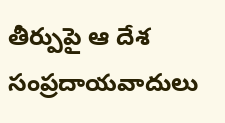తీర్పుపై ఆ దేశ సంప్రదాయవాదులు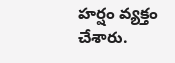హర్షం వ్యక్తం చేశారు.